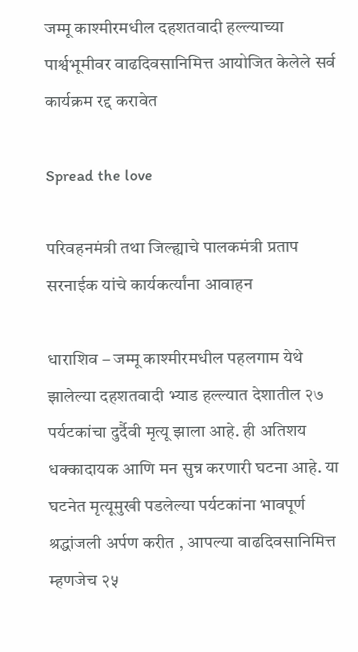जम्मू काश्मीरमधील दहशतवादी हल्ल्याच्या पार्श्वभूमीवर वाढदिवसानिमित्त आयोजित केलेले सर्व कार्यक्रम रद्द करावेत

Spread the love

परिवहनमंत्री तथा जिल्ह्याचे पालकमंत्री प्रताप सरनाईक यांचे कार्यकर्त्यांना आवाहन

धाराशिव – जम्मू काश्मीरमधील पहलगाम येथे झालेल्या दहशतवादी भ्याड हल्ल्यात देशातील २७ पर्यटकांचा दुर्दैवी मृत्यू झाला आहे. ही अतिशय धक्कादायक आणि मन सुन्न करणारी घटना आहे. या घटनेत मृत्यूमुखी पडलेल्या पर्यटकांना भावपूर्ण श्रद्धांजली अर्पण करीत , आपल्या वाढदिवसानिमित्त म्हणजेच २५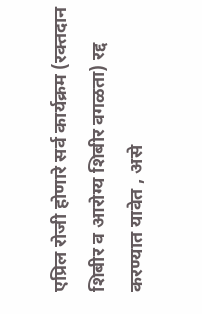एप्रिल रोजी होणारे सर्व कार्यक्रम (रक्तदान शिबीर व आरोग्य शिबीर वगळता) रद्द करण्यात यावेत , असे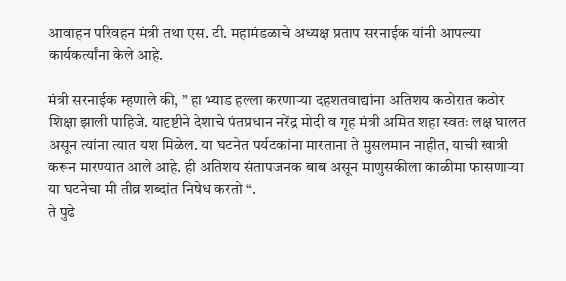आवाहन परिवहन मंत्री तथा एस. टी. महामंडळाचे अध्यक्ष प्रताप सरनाईक यांनी आपल्या कार्यकर्त्यांना केले आहे.

मंत्री सरनाईक म्हणाले की, ” हा भ्याड हल्ला करणाऱ्या दहशतवाद्यांना अतिशय कठोरात कठोर शिक्षा झाली पाहिजे. यादृष्टीने देशाचे पंतप्रधान नरेंद्र मोदी व गृह मंत्री अमित शहा स्वतः लक्ष घालत असून त्यांना त्यात यश मिळेल. या घटनेत पर्यटकांना मारताना ते मुसलमान नाहीत, याची खात्री करून मारण्यात आले आहे. ही अतिशय संतापजनक बाब असून माणुसकीला काळीमा फासणाऱ्या या घटनेचा मी तीव्र शब्दांत निषेध करतो “.
ते पुढे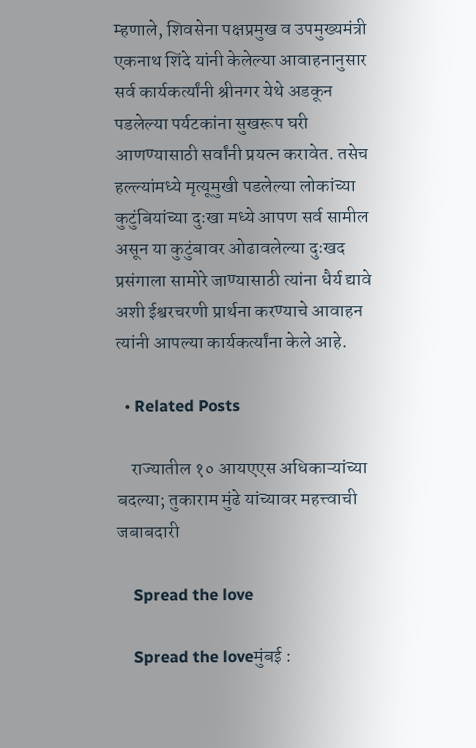म्हणाले, शिवसेना पक्षप्रमुख व उपमुख्यमंत्री एकनाथ शिंदे यांनी केलेल्या आवाहनानुसार सर्व कार्यकर्त्यांनी श्रीनगर येथे अडकून पडलेल्या पर्यटकांना सुखरूप घरी आणण्यासाठी सर्वांनी प्रयत्न करावेत. तसेच हल्ल्यांमध्ये मृत्यूमुखी पडलेल्या लोकांच्या कुटुंबियांच्या दुःखा मध्ये आपण सर्व सामील असून या कुटुंबावर ओढावलेल्या दुःखद प्रसंगाला सामोरे जाण्यासाठी त्यांना धैर्य द्यावे अशी ईश्वरचरणी प्रार्थना करण्याचे आवाहन त्यांनी आपल्या कार्यकर्त्यांना केले आहे.

  • Related Posts

    राज्यातील १० आयएएस अधिकाऱ्यांच्या बदल्या; तुकाराम मुंढे यांच्यावर महत्त्वाची जबाबदारी

    Spread the love

    Spread the loveमुंबई :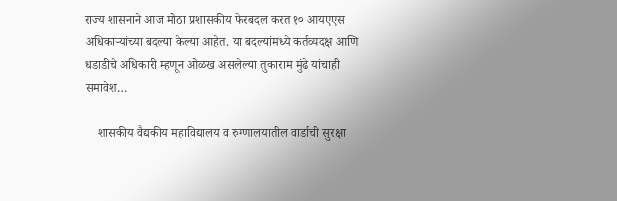राज्य शासनाने आज मोठा प्रशासकीय फेरबदल करत १० आयएएस अधिकाऱ्यांच्या बदल्या केल्या आहेत. या बदल्यांमध्ये कर्तव्यदक्ष आणि धडाडीचे अधिकारी म्हणून ओळख असलेल्या तुकाराम मुंढे यांचाही समावेश…

    शासकीय वैद्यकीय महाविद्यालय व रुग्णालयातील वार्डाची सुरक्षा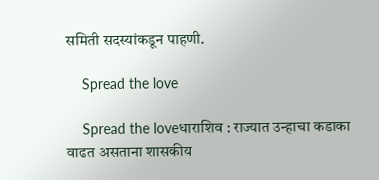समिती सदस्यांकडून पाहणी.

    Spread the love

    Spread the loveधाराशिव : राज्यात उन्हाचा कडाका वाढत असताना शासकीय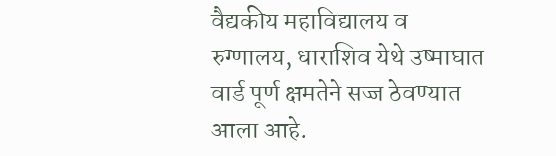वैद्यकीय महाविद्यालय व रुग्णालय, धाराशिव येथे उष्माघात वार्ड पूर्ण क्षमतेने सज्ज ठेवण्यात आला आहे.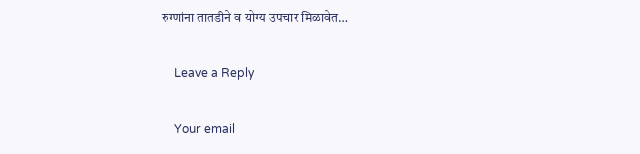रुग्णांना तातडीने व योग्य उपचार मिळावेत…

    Leave a Reply

    Your email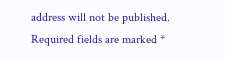address will not be published. Required fields are marked *